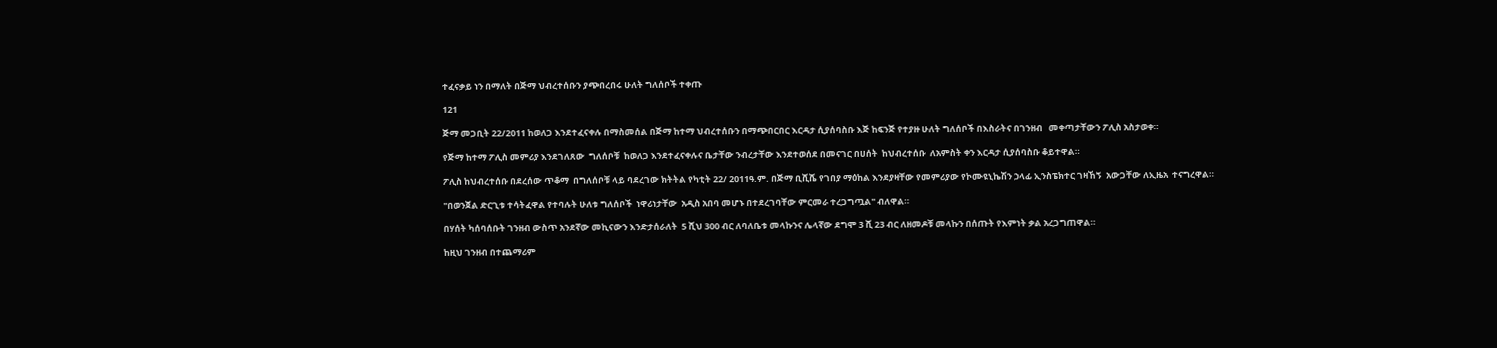ተፈናቃይ ነን በማለት በጅማ ህብረተሰቡን ያጭበረበሩ ሁለት ግለሰቦች ተቀጡ

121

ጅማ መጋቢት 22/2011 ከወለጋ እንደተፈናቀሉ በማስመሰል በጅማ ከተማ ህብረተሰቡን በማጭበርበር እርዳታ ሲያሰባስቡ እጅ ከፍንጅ የተያዙ ሁለት ግለሰቦች በእስራትና በገንዘብ   መቀጣታቸውን ፖሊስ አስታወቀ።

የጅማ ከተማ ፖሊስ መምሪያ እንደገለጸው  ግለሰቦቹ  ከወለጋ እንደተፈናቀሉና ቤታቸው ንብረታቸው እንደተወሰደ በመናገር በሀሰት  ከህብረተሰቡ  ለአምስት ቀን እርዳታ ሲያሰባስቡ ቆይተዋል።

ፖሊስ ከህብረተሰቡ በደረሰው ጥቆማ  በግለሰቦቹ ላይ ባደረገው ክትትል የካቲት 22/ 2011ዓ.ም. በጅማ ቢሺሼ የገበያ ማዕከል እንደያዛቸው የመምሪያው የኮሙዩኒኬሽን ኃላፊ ኢንስፔክተር ገዛኸኝ  አውጋቸው ለኢዜአ  ተናግረዋል።

"በወንጀል ድርጊቱ ተሳትፈዋል የተባሉት ሁለቱ ግለሰቦች  ነዋሪነታቸው  አዲስ አበባ መሆኑ በተደረገባቸው ምርመራ ተረጋግጧል" ብለዋል።

በሃሰት ካሰባሰቡት ገንዘብ ውስጥ አንደኛው መኪናውን እንድታሰራለት  5 ሺህ 300 ብር ለባለቤቱ መላኩንና ሌላኛው ደግሞ 3 ሺ 23 ብር ለዘመዶቹ መላኩን በሰጡት የእምነት ቃል አረጋግጠዋል።

ከዚህ ገንዘብ በተጨማሪም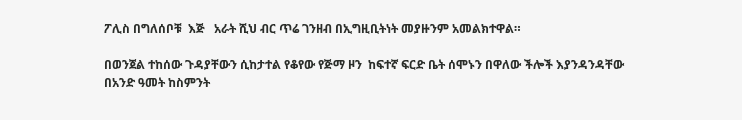ፖሊስ በግለሰቦቹ  እጅ   አራት ሺህ ብር ጥሬ ገንዘብ በኢግዚቢትነት መያዙንም አመልክተዋል።

በወንጀል ተከሰው ጉዳያቸውን ሲከታተል የቆየው የጅማ ዞን  ከፍተኛ ፍርድ ቤት ሰሞኑን በዋለው ችሎች እያንዳንዳቸው በአንድ ዓመት ከስምንት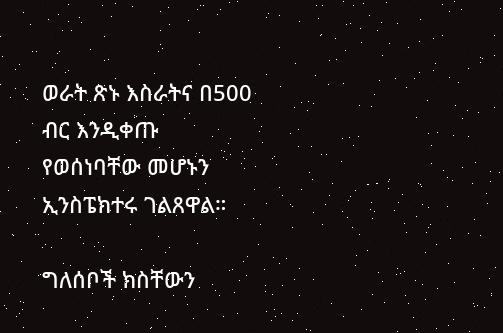ወራት ጽኑ እስራትና በ500 ብር እንዲቀጡ የወሰነባቸው መሆኑን ኢንስፔክተሩ ገልጸዋል።

ግለሰቦች ክስቸውን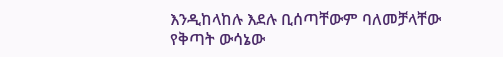እንዲከላከሉ እደሉ ቢሰጣቸውም ባለመቻላቸው የቅጣት ውሳኔው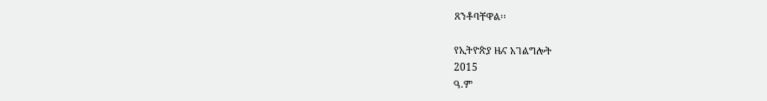ጸንቶባቸዋል፡፡

የኢትዮጵያ ዜና አገልግሎት
2015
ዓ.ም